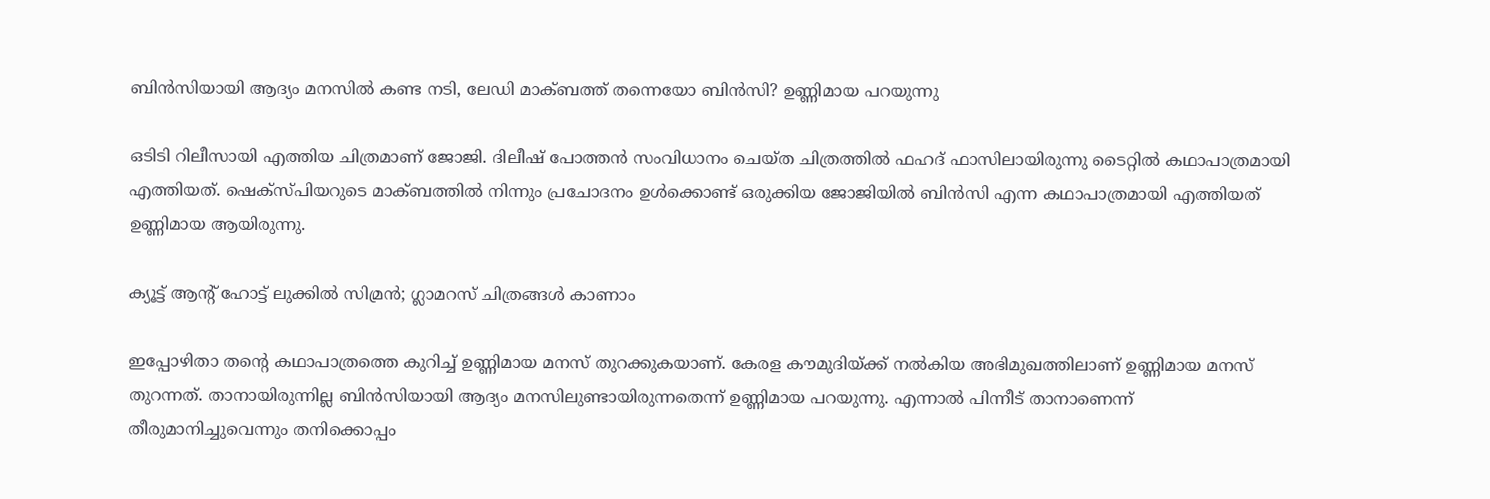ബിന്‍സിയായി ആദ്യം മനസില്‍ കണ്ട നടി, ലേഡി മാക്ബത്ത് തന്നെയോ ബിന്‍സി? ഉണ്ണിമായ പറയുന്നു

ഒടിടി റിലീസായി എത്തിയ ചിത്രമാണ് ജോജി. ദിലീഷ് പോത്തന്‍ സംവിധാനം ചെയ്ത ചിത്രത്തില്‍ ഫഹദ് ഫാസിലായിരുന്നു ടൈറ്റില്‍ കഥാപാത്രമായി എത്തിയത്. ഷെക്‌സ്പിയറുടെ മാക്ബത്തില്‍ നിന്നും പ്രചോദനം ഉള്‍ക്കൊണ്ട് ഒരുക്കിയ ജോജിയില്‍ ബിന്‍സി എന്ന കഥാപാത്രമായി എത്തിയത് ഉണ്ണിമായ ആയിരുന്നു.

ക്യൂട്ട് ആന്റ് ഹോട്ട് ലുക്കില്‍ സിമ്രന്‍; ഗ്ലാമറസ് ചിത്രങ്ങള്‍ കാണാം

ഇപ്പോഴിതാ തന്റെ കഥാപാത്രത്തെ കുറിച്ച് ഉണ്ണിമായ മനസ് തുറക്കുകയാണ്. കേരള കൗമുദിയ്ക്ക് നല്‍കിയ അഭിമുഖത്തിലാണ് ഉണ്ണിമായ മനസ് തുറന്നത്. താനായിരുന്നില്ല ബിന്‍സിയായി ആദ്യം മനസിലുണ്ടായിരുന്നതെന്ന് ഉണ്ണിമായ പറയുന്നു. എന്നാല്‍ പിന്നീട് താനാണെന്ന് തീരുമാനിച്ചുവെന്നും തനിക്കൊപ്പം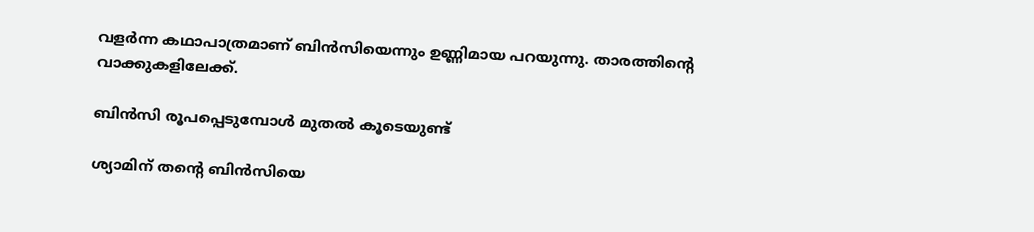വളര്‍ന്ന കഥാപാത്രമാണ് ബിന്‍സിയെന്നും ഉണ്ണിമായ പറയുന്നു. താരത്തിന്റെ വാക്കുകളിലേക്ക്.

ബിന്‍സി രൂപപ്പെടുമ്പോള്‍ മുതല്‍ കൂടെയുണ്ട്

ശ്യാമിന് തന്റെ ബിന്‍സിയെ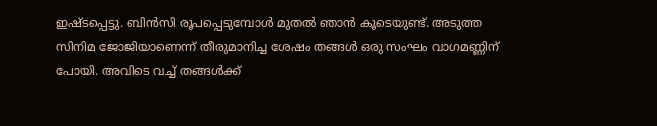ഇഷ്ടപ്പെട്ടു. ബിന്‍സി രൂപപ്പെടുമ്പോള്‍ മുതല്‍ ഞാന്‍ കൂടെയുണ്ട്. അടുത്ത സിനിമ ജോജിയാണെന്ന് തീരുമാനിച്ച ശേഷം തങ്ങള്‍ ഒരു സംഘം വാഗമണ്ണിന് പോയി. അവിടെ വച്ച് തങ്ങള്‍ക്ക്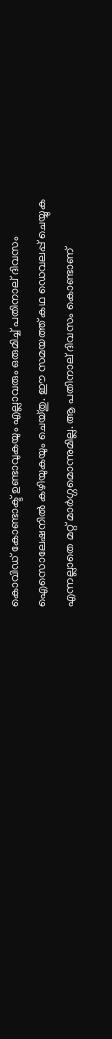കൊവിഡ് കോണ്ടാക്ട് ഉണ്ടാവുകയും എല്ലാവരും ഒരുമിച്ച് പതിനാല് ദിവസം ഐസൊലേഷനില്‍ കഴിയുകയും ചെയ്തു. ഈ സമയത്ത് കഥ ഡെവലപ്പ് ചെയ്യുക എന്നല്ലാതെ മറ്റ് മാര്‍ഗ്ഗമൊന്നുമില്ല. ആ പതിനാല് ദിവസം കൊണ്ടാണ്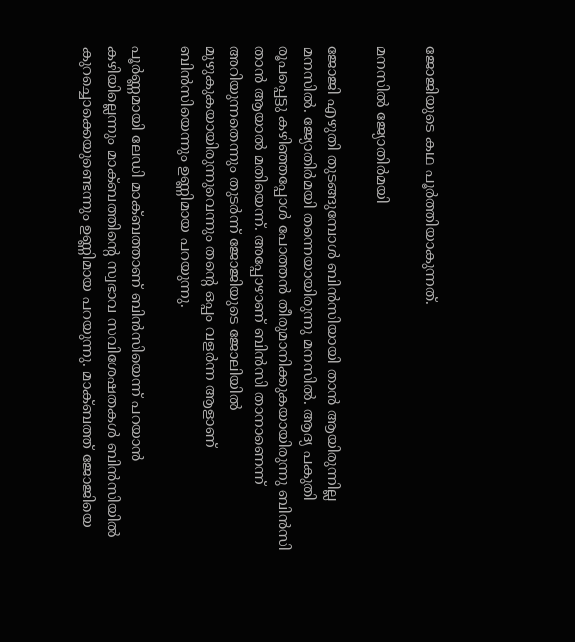ജോജിയുടെ കഥ പൂര്‍ത്തിയാകുന്നത്.

മനസില്‍ ജ്യോതിര്‍മയി

ജോജി എഴുതി തുടങ്ങുമ്പോള്‍ ബിന്‍സിയായി താന്‍ ആയിരുന്നില്ല മനസില്‍. ജ്യോതിര്‍മയി തന്നെയായിരുന്നു മനസില്‍. ആദ്യ പകുതി രൂപപ്പെട്ടു കഴിഞ്ഞപ്പോള്‍ പോത്തന്‍ തീരുമാനിക്കുകയായിരുന്നു ബിന്‍സി താന്‍ ആയാല്‍ മതിയെന്ന്. അപ്പോഴാണ് ബിന്‍സി താനാണെന്ന് അറിയുന്നതെന്നും തുടര്‍ന്ന് ജോജിയുടെ ജോലിയില്‍ മുഴുകുകയായിരുന്നുവെന്നും തന്റെ ഒപ്പം വളര്‍ന്ന ആളാണ് ബിന്‍സിയെന്നും ഉണ്ണിമായ പറയുന്നു.

പൂര്‍ണ്ണമായി ലേഡി മാക്ബത്താണ് ബിന്‍സിയെന്ന് പറയാന്‍ കഴിയില്ലെന്നും മാക്ബത്തിന്റെ സ്വഭാവ സവിശേഷതകള്‍ ബിന്‍സിയില്‍ കുറച്ചൊക്കെയുണ്ടെന്നും ഉണ്ണിമായ പറയുന്നു. മാക്ബത്ത് ജോജിയെ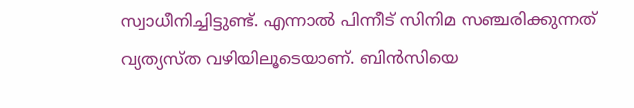സ്വാധീനിച്ചിട്ടുണ്ട്. എന്നാല്‍ പിന്നീട് സിനിമ സഞ്ചരിക്കുന്നത് വ്യത്യസ്ത വഴിയിലൂടെയാണ്. ബിന്‍സിയെ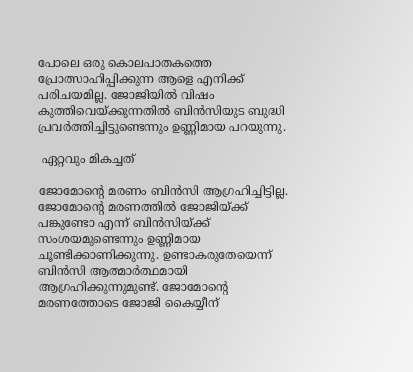പോലെ ഒരു കൊലപാതകത്തെ പ്രോത്സാഹിപ്പിക്കുന്ന ആളെ എനിക്ക് പരിചയമില്ല. ജോജിയില്‍ വിഷം കുത്തിവെയ്ക്കുന്നതില്‍ ബിന്‍സിയുട ബുദ്ധി പ്രവര്‍ത്തിച്ചിട്ടുണ്ടെന്നും ഉണ്ണിമായ പറയുന്നു.

 ഏറ്റവും മികച്ചത്

ജോമോന്റെ മരണം ബിന്‍സി ആഗ്രഹിച്ചിട്ടില്ല. ജോമോന്റെ മരണത്തില്‍ ജോജിയ്ക്ക് പങ്കുണ്ടോ എന്ന് ബിന്‍സിയ്ക്ക് സംശയമുണ്ടെന്നും ഉണ്ണിമായ ചൂണ്ടിക്കാണിക്കുന്നു. ഉണ്ടാകരുതേയെന്ന് ബിന്‍സി ആത്മാര്‍ത്ഥമായി ആഗ്രഹിക്കുന്നുമുണ്ട്. ജോമോന്റെ മരണത്തോടെ ജോജി കൈയ്യീന്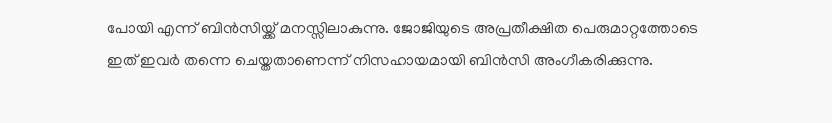പോയി എന്ന് ബിന്‍സിയ്ക്ക് മനസ്സിലാകുന്നു. ജോജിയുടെ അപ്രതീക്ഷിത പെരുമാറ്റത്തോടെ ഇത് ഇവര്‍ തന്നെ ചെയ്തതാണെന്ന് നിസഹായമായി ബിന്‍സി അംഗീകരിക്കുന്നു.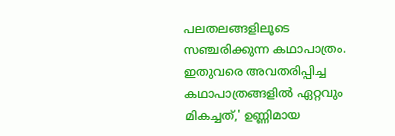പലതലങ്ങളിലൂടെ സഞ്ചരിക്കുന്ന കഥാപാത്രം. ഇതുവരെ അവതരിപ്പിച്ച കഥാപാത്രങ്ങളില്‍ ഏറ്റവും മികച്ചത്,' ഉണ്ണിമായ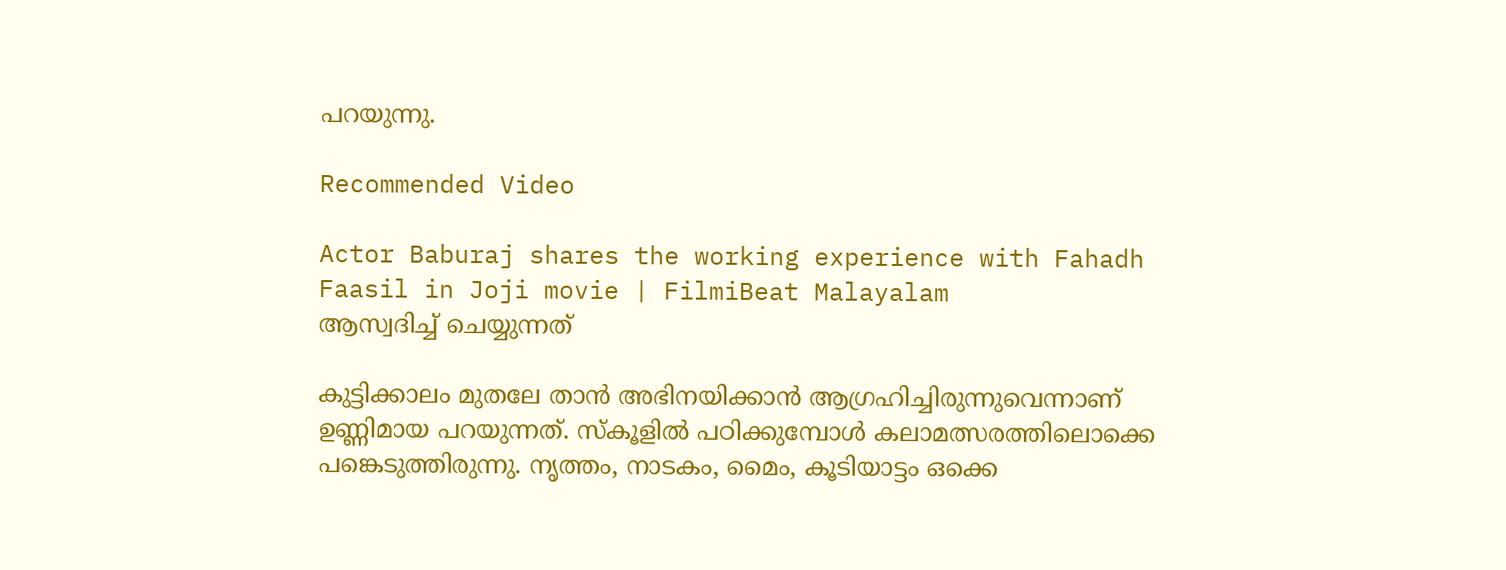പറയുന്നു.

Recommended Video

Actor Baburaj shares the working experience with Fahadh Faasil in Joji movie | FilmiBeat Malayalam
ആസ്വദിച്ച് ചെയ്യുന്നത്

കുട്ടിക്കാലം മുതലേ താന്‍ അഭിനയിക്കാന്‍ ആഗ്രഹിച്ചിരുന്നുവെന്നാണ് ഉണ്ണിമായ പറയുന്നത്. സ്‌കൂളില്‍ പഠിക്കുമ്പോള്‍ കലാമത്സരത്തിലൊക്കെ പങ്കെടുത്തിരുന്നു. നൃത്തം, നാടകം, മൈം, കൂടിയാട്ടം ഒക്കെ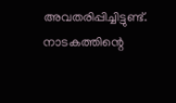അവതരിപ്പിച്ചിട്ടുണ്ട്. നാടകത്തിന്റെ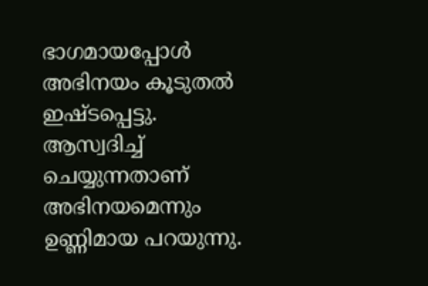ഭാഗമായപ്പോള്‍ അഭിനയം കൂടുതല്‍ ഇഷ്ടപ്പെട്ടു. ആസ്വദിച്ച് ചെയ്യുന്നതാണ് അഭിനയമെന്നും ഉണ്ണിമായ പറയുന്നു.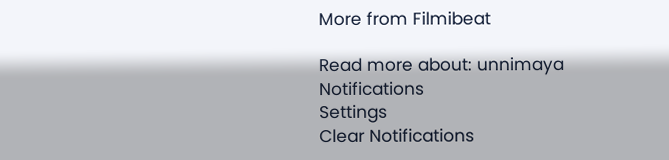More from Filmibeat

Read more about: unnimaya
Notifications
Settings
Clear Notifications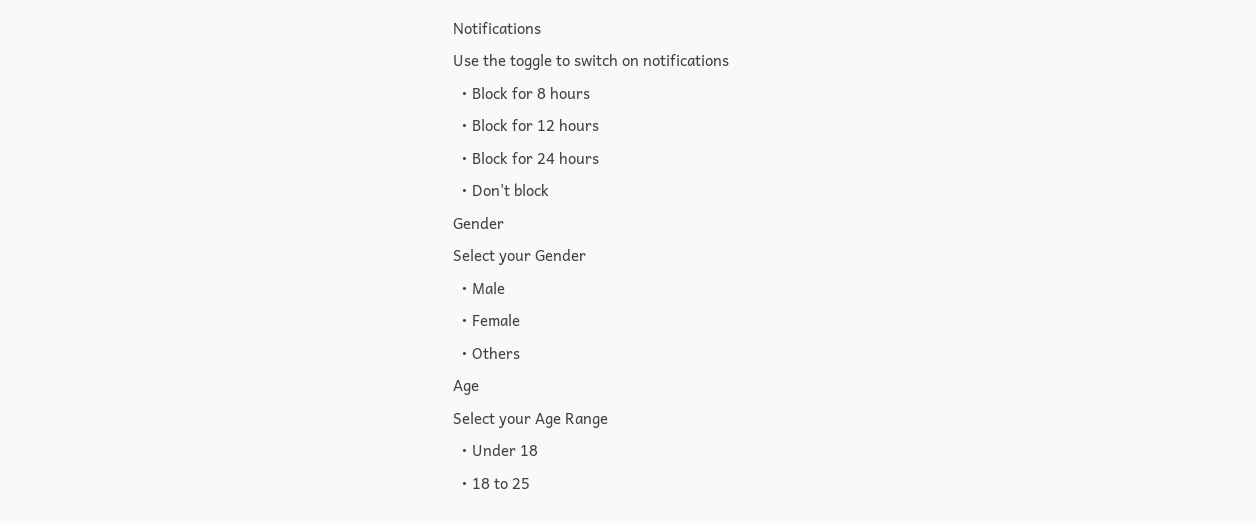Notifications
Use the toggle to switch on notifications
  • Block for 8 hours
  • Block for 12 hours
  • Block for 24 hours
  • Don't block
Gender
Select your Gender
  • Male
  • Female
  • Others
Age
Select your Age Range
  • Under 18
  • 18 to 25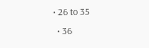• 26 to 35
  • 36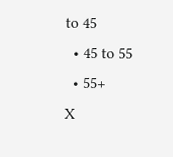to 45
  • 45 to 55
  • 55+
X